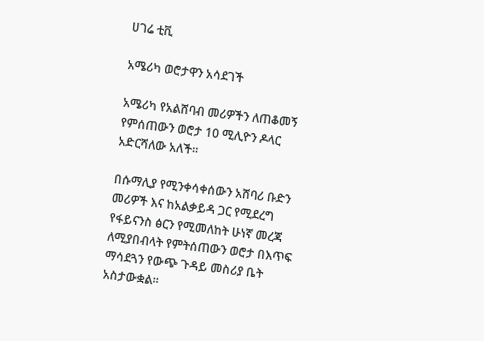ሀገሬ ቲቪ

አሜሪካ ወሮታዋን አሳደገች

አሜሪካ የአልሸባብ መሪዎችን ለጠቆመኝ የምሰጠውን ወሮታ 10 ሚሊዮን ዶላር አድርሻለው አለች።

በሱማሊያ የሚንቀሳቀሰውን አሸባሪ ቡድን መሪዎች እና ከአልቃይዳ ጋር የሚደረግ የፋይናንስ ፅርን የሚመለከት ሁነኛ መረጃ ለሚያበብላት የምትሰጠውን ወሮታ በእጥፍ ማሳደጓን የውጭ ጉዳይ መስሪያ ቤት አስታውቋል።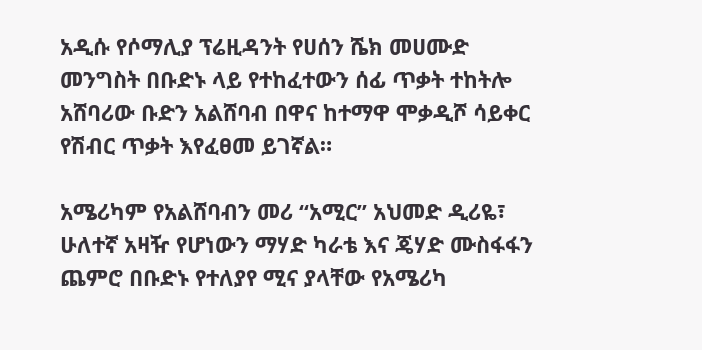አዲሱ የሶማሊያ ፕሬዚዳንት የሀሰን ሼክ መሀሙድ መንግስት በቡድኑ ላይ የተከፈተውን ሰፊ ጥቃት ተከትሎ አሸባሪው ቡድን አልሸባብ በዋና ከተማዋ ሞቃዲሾ ሳይቀር የሽብር ጥቃት እየፈፀመ ይገኛል።

አሜሪካም የአልሸባብን መሪ “አሚር” አህመድ ዲሪዬ፣ ሁለተኛ አዛዥ የሆነውን ማሃድ ካራቴ እና ጄሃድ ሙስፋፋን ጨምሮ በቡድኑ የተለያየ ሚና ያላቸው የአሜሪካ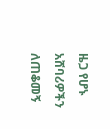ዜጋ የሆኑ አሸባሪዎችን ለጠቆመኝ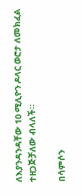ለእያንዳንዳቸው 10 ሚሊዮን ዶላር ወሮታ ለመክፈል ተዘጋጅቻለው ብላለች።

በሳምሶን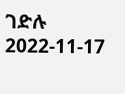ገድሉ
2022-11-17